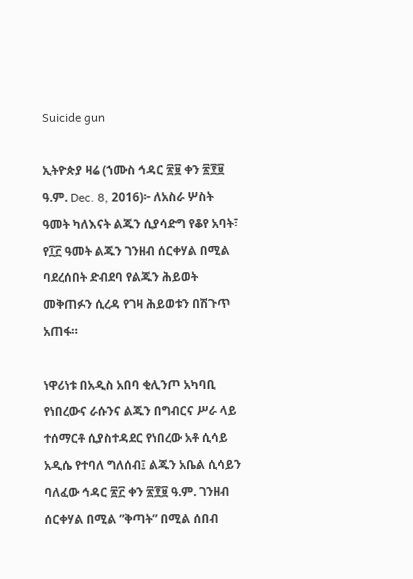Suicide gun

ኢትዮጵያ ዛሬ (ኀሙስ ኅዳር ፳፱ ቀን ፳፻፱ ዓ.ም. Dec. 8, 2016)፦ ለአስራ ሦስት ዓመት ካለእናት ልጁን ሲያሳድግ የቆየ አባት፣ የ፲፫ ዓመት ልጁን ገንዘብ ሰርቀሃል በሚል ባደረሰበት ድብደባ የልጁን ሕይወት መቅጠፉን ሲረዳ የገዛ ሕይወቱን በሽጉጥ አጠፋ።

ነዋሪነቱ በአዲስ አበባ ቂሊንጦ አካባቢ የነበረውና ራሱንና ልጁን በግብርና ሥራ ላይ ተሰማርቶ ሲያስተዳደር የነበረው አቶ ሲሳይ አዲሴ የተባለ ግለሰብ፤ ልጁን አቤል ሲሳይን ባለፈው ኅዳር ፳፫ ቀን ፳፻፱ ዓ.ም. ገንዘብ ሰርቀሃል በሚል ”ቅጣት” በሚል ሰበብ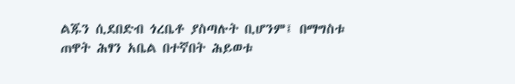ልጁን ሲደበድብ ጎረቤቶ ያስጣሉት ቢሆንም፤ በማግስቱ ጠዋት ሕፃን አቤል በተኛበት ሕይወቱ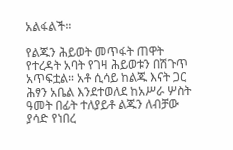አልፋልች።

የልጁን ሕይወት መጥፋት ጠዋት የተረዳት አባት የገዛ ሕይወቱን በሽጉጥ አጥፍቷል። አቶ ሲሳይ ከልጁ እናት ጋር ሕፃን አቤል እንደተወለደ ከአሥራ ሦስት ዓመት በፊት ተለያይቶ ልጁን ለብቻው ያሳድ የነበረ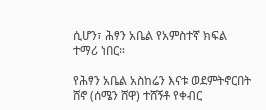ሲሆን፣ ሕፃን አቤል የአምስተኛ ክፍል ተማሪ ነበር።

የሕፃን አቤል አስከሬን እናቱ ወደምትኖርበት ሸኖ (ሰሜን ሸዋ) ተሸኝቶ የቀብር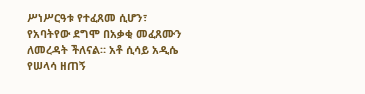ሥነሥርዓቱ የተፈጸመ ሲሆን፣ የአባትየው ደግሞ በአቃቂ መፈጸሙን ለመረዳት ችለናል። አቶ ሲሳይ አዲሴ የሠላሳ ዘጠኝ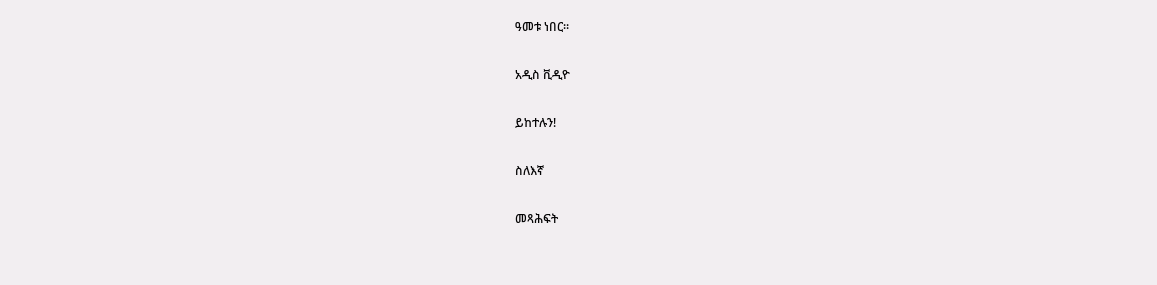ዓመቱ ነበር።

አዲስ ቪዲዮ

ይከተሉን!

ስለእኛ

መጻሕፍት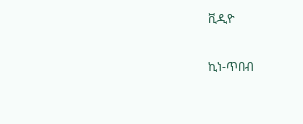ቪዲዮ

ኪነ-ጥበብ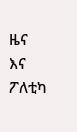ዜና እና ፖለቲካ